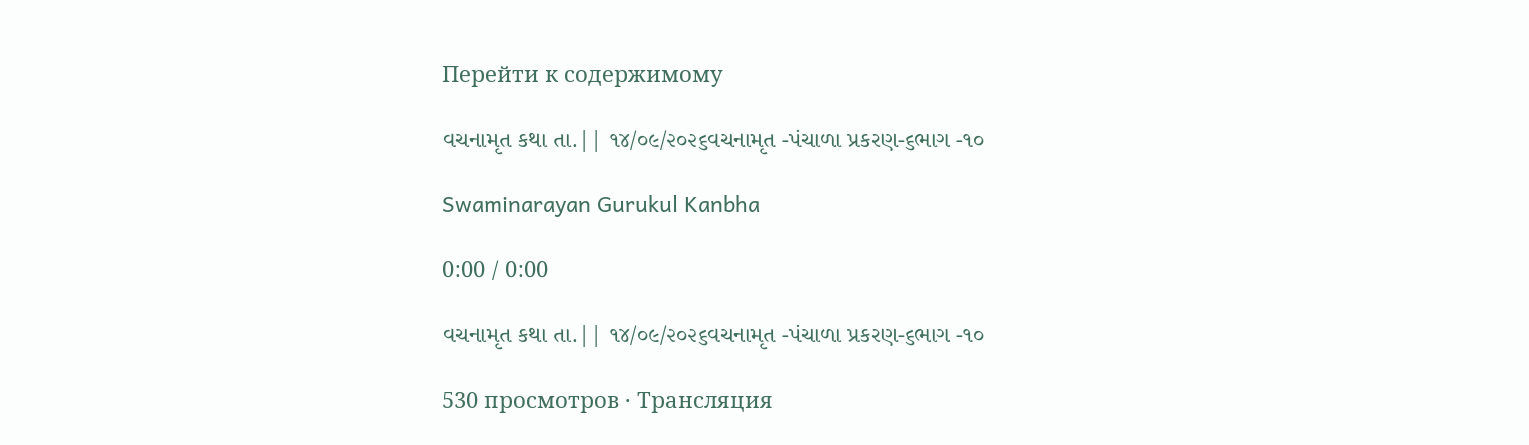Перейти к содержимому

વચનામૃત કથા તા.|| ૧૪/૦૯/૨૦૨૬વચનામૃત -પંચા‌ળા પ્રકરણ-૬ભાગ -૧૦

Swaminarayan Gurukul Kanbha

0:00 / 0:00

વચનામૃત કથા તા.|| ૧૪/૦૯/૨૦૨૬વચનામૃત -પંચા‌ળા પ્રકરણ-૬ભાગ -૧૦

530 просмотров · Трансляция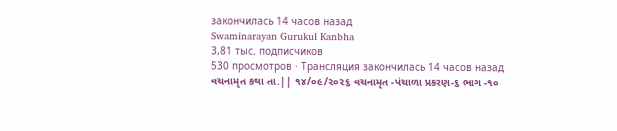закончилась 14 часов назад
Swaminarayan Gurukul Kanbha
3,81 тыс. подписчиков
530 просмотров · Трансляция закончилась 14 часов назад
વચનામૃત કથા તા.|| ૧૪/૦૯/૨૦૨૬ વચનામૃત -પંચા‌ળા પ્રકરણ-૬ ભાગ -૧૦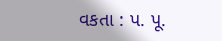વકતા : પ. પૂ.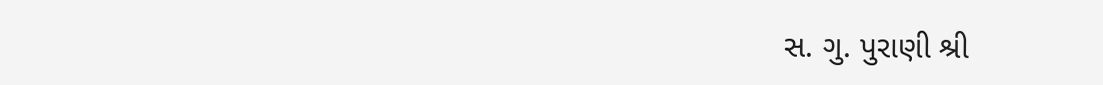સ. ગુ. પુરાણી શ્રી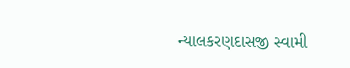ન્યાલકરણદાસજી સ્વામી